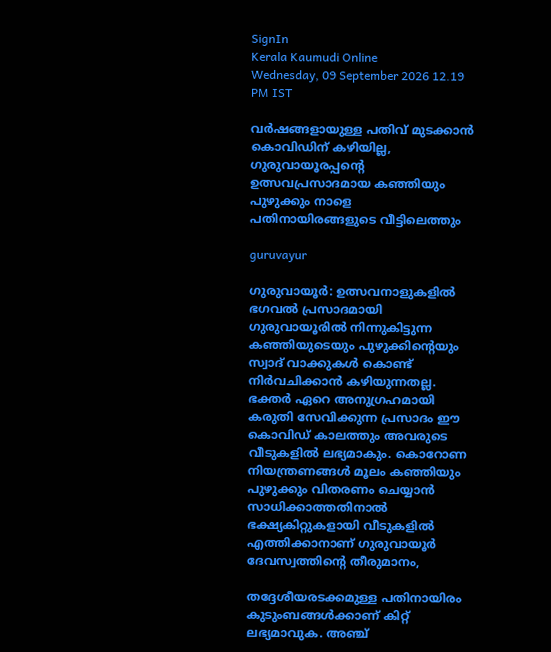SignIn
Kerala Kaumudi Online
Wednesday, 09 September 2026 12.19 PM IST

വർഷങ്ങളായുള്ള പതിവ് മുടക്കാൻ കൊവിഡിന് കഴിയില്ല, ഗുരുവായൂരപ്പന്റെ ഉത്സവപ്രസാദമായ കഞ്ഞിയും പുഴുക്കും നാളെ പതിനായിരങ്ങളുടെ വീട്ടിലെത്തും

guruvayur

ഗുരുവായൂർ: ഉത്സവനാളുകളിൽ ഭഗവൽ പ്രസാദമായി ഗുരുവായൂരിൽ നിന്നുകിട്ടുന്ന കഞ്ഞിയുടെയും പുഴുക്കിന്റെയും സ്വാദ് വാക്കുകൾ കൊണ്ട് നിർവചിക്കാൻ കഴിയുന്നതല്ല. ഭക്തർ ഏറെ അനുഗ്രഹമായി കരുതി സേവിക്കുന്ന പ്രസാദം ഈ കൊവിഡ് കാലത്തും അവരുടെ വീടുകളിൽ ലഭ്യമാകും. കൊറോണ നിയന്ത്രണങ്ങൾ മൂലം കഞ്ഞിയും പുഴുക്കും വിതരണം ചെയ്യാൻ സാധിക്കാത്തതിനാൽ ഭക്ഷ്യകിറ്റുകളായി വീടുകളിൽ എത്തിക്കാനാണ് ഗുരുവായൂർ ദേവസ്വത്തിന്റെ തീരുമാനം,

തദ്ദേശീയരടക്കമുള്ള പതിനായിരം കുടുംബങ്ങൾക്കാണ് കിറ്റ് ലഭ്യമാവുക. അഞ്ച്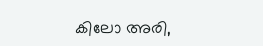കിലോ അരി,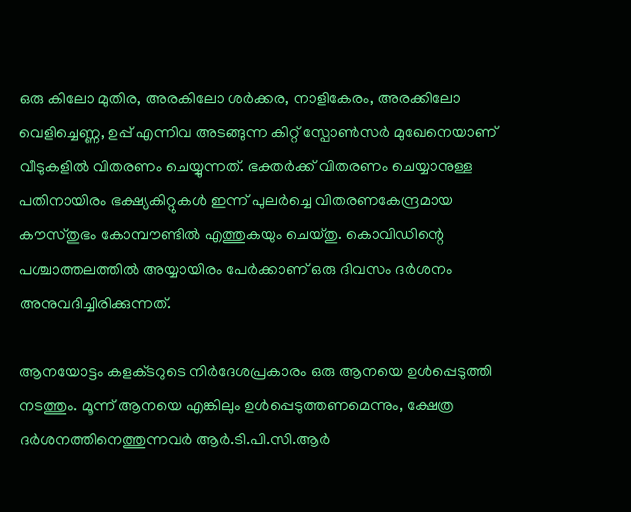ഒരു കിലോ മുതിര, അരകിലോ ശർക്കര, നാളികേരം, അരക്കിലോ വെളിച്ചെണ്ണ, ഉപ്പ് എന്നിവ അടങ്ങുന്ന കിറ്റ് സ്പോൺസർ മുഖേനെയാണ് വീടുകളിൽ വിതരണം ചെയ്യുന്നത്. ഭക്തർക്ക് വിതരണം ചെയ്യാനുള്ള പതിനായിരം ഭക്ഷ്യകിറ്റുകൾ ഇന്ന് പുലർച്ചെ വിതരണകേന്ദ്രമായ കൗസ്‌തുഭം കോമ്പൗണ്ടിൽ എത്തുകയും ചെയ‌്തു. കൊവിഡിന്റെ പശ്ചാത്തലത്തിൽ അയ്യായിരം പേർക്കാണ് ഒരു ദിവസം ദർശനം അനുവദിച്ചിരിക്കുന്നത്.

ആനയോട്ടം കളക്‌ടറുടെ നിർദേശപ്രകാരം ഒരു ആനയെ ഉൾപ്പെടുത്തി നടത്തും. മൂന്ന് ആനയെ എങ്കിലും ഉൾപ്പെടുത്തണമെന്നും, ക്ഷേത്ര ദർശനത്തിനെത്തുന്നവർ ആർ.ടി.പി.സി.ആർ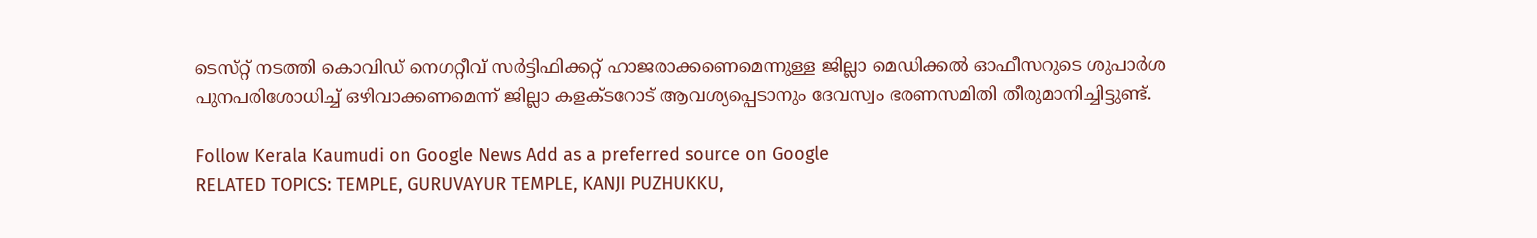ടെസ്‌റ്റ് നടത്തി കൊവിഡ് നെഗറ്റീവ് സർട്ടിഫിക്കറ്റ് ഹാജരാക്കണെമെന്നുള്ള ജില്ലാ മെഡിക്കൽ ഓഫീസറുടെ ശുപാർശ പുനപരിശോധിച്ച് ഒഴിവാക്കണമെന്ന് ജില്ലാ കളക്‌ടറോട് ആവശ്യപ്പെടാനും ദേവസ്വം ഭരണസമിതി തീരുമാനിച്ചിട്ടുണ്ട്.

Follow Kerala Kaumudi on Google News Add as a preferred source on Google
RELATED TOPICS: TEMPLE, GURUVAYUR TEMPLE, KANJI PUZHUKKU,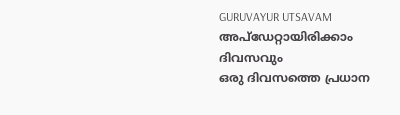GURUVAYUR UTSAVAM
അപ്ഡേറ്റായിരിക്കാം ദിവസവും
ഒരു ദിവസത്തെ പ്രധാന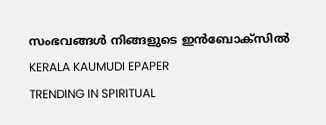സംഭവങ്ങൾ നിങ്ങളുടെ ഇൻബോക്സിൽ
KERALA KAUMUDI EPAPER
TRENDING IN SPIRITUAL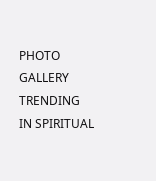PHOTO GALLERY
TRENDING IN SPIRITUAL